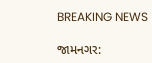BREAKING NEWS

જામનગર: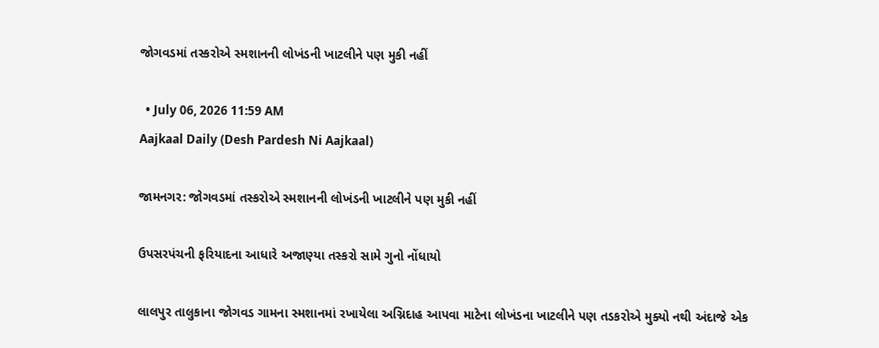જોગવડમાં તસ્કરોએ સ્મશાનની લોખંડની ખાટલીને પણ મુકી નહીં

  • July 06, 2026 11:59 AM
Aajkaal Daily (Desh Pardesh Ni Aajkaal)

જામનગર: જોગવડમાં તસ્કરોએ સ્મશાનની લોખંડની ખાટલીને પણ મુકી નહીં

ઉપસરપંચની ફરિયાદના આધારે અજાણ્યા તસ્કરો સામે ગુનો નોંધાયો

લાલપુર તાલુકાના જોગવડ ગામના સ્મશાનમાં રખાયેલા અગ્નિદાહ આપવા માટેના લોખંડના ખાટલીને પણ તડકરોએ મુક્યો નથી અંદાજે એક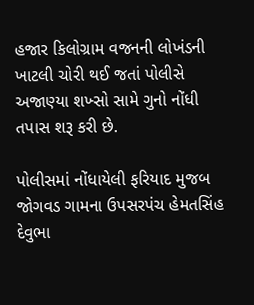હજાર કિલોગ્રામ વજનની લોખંડની ખાટલી ચોરી થઈ જતાં પોલીસે અજાણ્યા શખ્સો સામે ગુનો નોંધી તપાસ શરૂ કરી છે.

પોલીસમાં નોંધાયેલી ફરિયાદ મુજબ જોગવડ ગામના ઉપસરપંચ હેમતસિંહ દેવુભા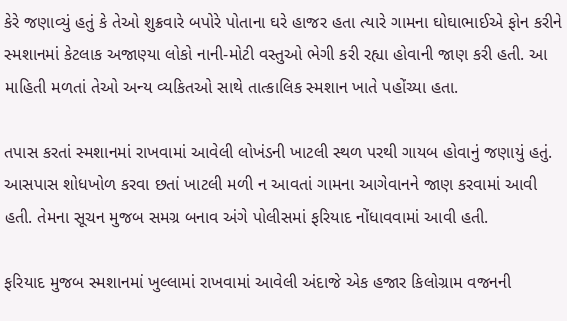કેરે જણાવ્યું હતું કે તેઓ શુક્રવારે બપોરે પોતાના ઘરે હાજર હતા ત્યારે ગામના ઘોઘાભાઈએ ફોન કરીને સ્મશાનમાં કેટલાક અજાણ્યા લોકો નાની-મોટી વસ્તુઓ ભેગી કરી રહ્યા હોવાની જાણ કરી હતી. આ માહિતી મળતાં તેઓ અન્ય વ્યકિતઓ સાથે તાત્કાલિક સ્મશાન ખાતે પહોંચ્યા હતા.

તપાસ કરતાં સ્મશાનમાં રાખવામાં આવેલી લોખંડની ખાટલી સ્થળ પરથી ગાયબ હોવાનું જણાયું હતું. આસપાસ શોધખોળ કરવા છતાં ખાટલી મળી ન આવતાં ગામના આગેવાનને જાણ કરવામાં આવી હતી. તેમના સૂચન મુજબ સમગ્ર બનાવ અંગે પોલીસમાં ફરિયાદ નોંધાવવામાં આવી હતી.

ફરિયાદ મુજબ સ્મશાનમાં ખુલ્લામાં રાખવામાં આવેલી અંદાજે એક હજાર કિલોગ્રામ વજનની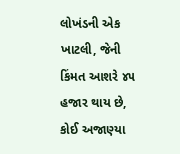લોખંડની એક ખાટલી, જેની કિંમત આશરે ૪૫ હજાર થાય છે, કોઈ અજાણ્યા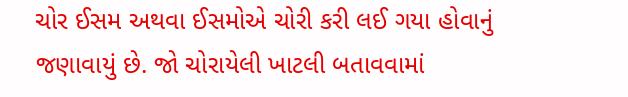ચોર ઈસમ અથવા ઈસમોએ ચોરી કરી લઈ ગયા હોવાનું જણાવાયું છે. જો ચોરાયેલી ખાટલી બતાવવામાં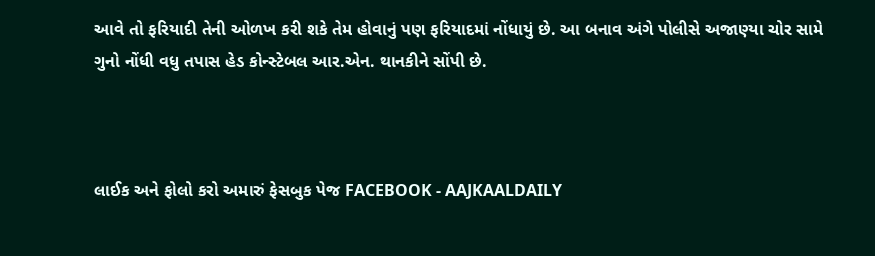આવે તો ફરિયાદી તેની ઓળખ કરી શકે તેમ હોવાનું પણ ફરિયાદમાં નોંધાયું છે. આ બનાવ અંગે પોલીસે અજાણ્યા ચોર સામે ગુનો નોંધી વધુ તપાસ હેડ કોન્સ્ટેબલ આર.એન. થાનકીને સોંપી છે.



લાઈક અને ફોલો કરો અમારું ફેસબુક પેજ FACEBOOK - AAJKAALDAILY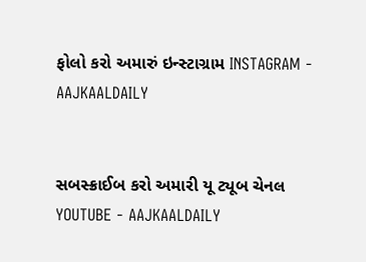ફોલો કરો અમારું ઇન્સ્ટાગ્રામ INSTAGRAM - AAJKAALDAILY


સબસ્ક્રાઈબ કરો અમારી યૂ ટ્યૂબ ચેનલ YOUTUBE - AAJKAALDAILY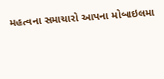મહત્વના સમાચારો આપના મોબાઇલમા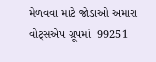મેળવવા માટે જોડાઓ અમારા વોટ્સએપ ગ્રૂપમાં  99251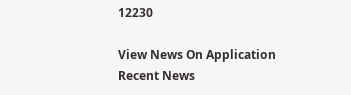12230

View News On Application
Recent News